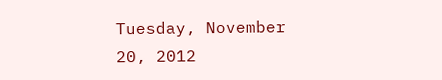Tuesday, November 20, 2012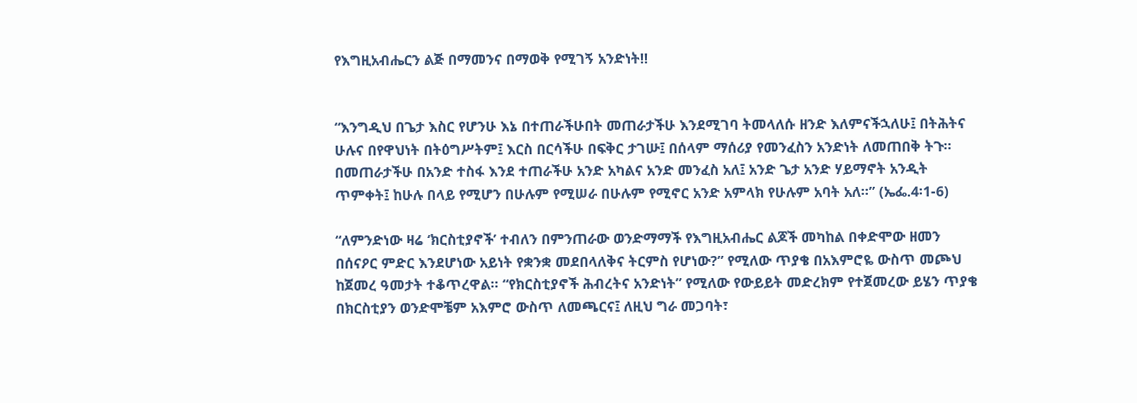የእግዚአብሔርን ልጅ በማመንና በማወቅ የሚገኝ አንድነት!!


“እንግዲህ በጌታ እስር የሆንሁ እኔ በተጠራችሁበት መጠራታችሁ እንደሚገባ ትመላለሱ ዘንድ እለምናችኋለሁ፤ በትሕትና ሁሉና በየዋህነት በትዕግሥትም፤ እርስ በርሳችሁ በፍቅር ታገሡ፤ በሰላም ማሰሪያ የመንፈስን አንድነት ለመጠበቅ ትጉ። በመጠራታችሁ በአንድ ተስፋ እንደ ተጠራችሁ አንድ አካልና አንድ መንፈስ አለ፤ አንድ ጌታ አንድ ሃይማኖት አንዲት ጥምቀት፤ ከሁሉ በላይ የሚሆን በሁሉም የሚሠራ በሁሉም የሚኖር አንድ አምላክ የሁሉም አባት አለ።” (ኤፌ.4፡1-6)

“ለምንድነው ዛሬ ‘ክርስቲያኖች’ ተብለን በምንጠራው ወንድማማች የእግዚአብሔር ልጆች መካከል በቀድሞው ዘመን በሰናዖር ምድር እንደሆነው አይነት የቋንቋ መደበላለቅና ትርምስ የሆነው?” የሚለው ጥያቄ በአእምሮዬ ውስጥ መጮህ ከጀመረ ዓመታት ተቆጥረዋል። “የክርስቲያኖች ሕብረትና አንድነት” የሚለው የውይይት መድረክም የተጀመረው ይሄን ጥያቄ በክርስቲያን ወንድሞቼም አእምሮ ውስጥ ለመጫርና፤ ለዚህ ግራ መጋባት፣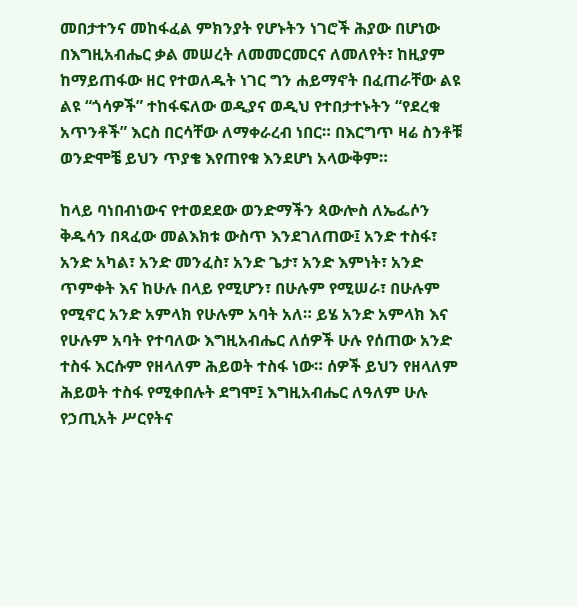መበታተንና መከፋፈል ምክንያት የሆኑትን ነገሮች ሕያው በሆነው በእግዚአብሔር ቃል መሠረት ለመመርመርና ለመለየት፣ ከዚያም ከማይጠፋው ዘር የተወለዱት ነገር ግን ሐይማኖት በፈጠራቸው ልዩ ልዩ “ጎሳዎች” ተከፋፍለው ወዲያና ወዲህ የተበታተኑትን “የደረቁ አጥንቶች” እርስ በርሳቸው ለማቀራረብ ነበር። በእርግጥ ዛሬ ስንቶቹ ወንድሞቼ ይህን ጥያቄ እየጠየቁ እንደሆነ አላውቅም።

ከላይ ባነበብነውና የተወደደው ወንድማችን ጳውሎስ ለኤፌሶን ቅዱሳን በጻፈው መልእክቱ ውስጥ እንደገለጠው፤ አንድ ተስፋ፣ አንድ አካል፣ አንድ መንፈስ፣ አንድ ጌታ፣ አንድ እምነት፣ አንድ ጥምቀት እና ከሁሉ በላይ የሚሆን፣ በሁሉም የሚሠራ፣ በሁሉም የሚኖር አንድ አምላክ የሁሉም አባት አለ። ይሄ አንድ አምላክ እና የሁሉም አባት የተባለው እግዚአብሔር ለሰዎች ሁሉ የሰጠው አንድ ተስፋ እርሱም የዘላለም ሕይወት ተስፋ ነው። ሰዎች ይህን የዘላለም ሕይወት ተስፋ የሚቀበሉት ደግሞ፤ እግዚአብሔር ለዓለም ሁሉ የኃጢአት ሥርየትና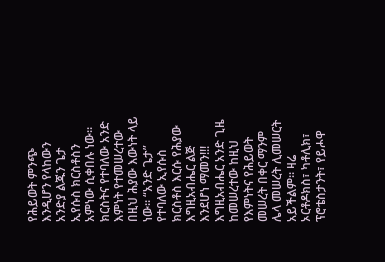የሕይወት ምንጭ እንዲሆን የላከውን አንድያ ልጁን ጌታ ኢየሱስ ክርስቶስን አምነው ሲቀበሉ ነው። ክርስትና የተባለው አንድ እምነት የተመሠረተው በዚህ ሕያው እውነት ላይ ነው። “አንድ ጌታ” የተባለው ኢየሱስ ክርስቶስ እርሱ የሕያው እግዚአብሔር ልጅ እንደሆነ ማመን!!! እግዚአብሔር አንድ ጊዜ ከመሠረተው ከዚህ የእምነትና የሕይወት መሠረት በቀር ማንም ሌላ መሠረት ሊመሠርት አይችልም። ዛሬ ኦርቶዶክስ፣ ካቶሊክ፣ ፕሮቴስታንት፣ የይሖዋ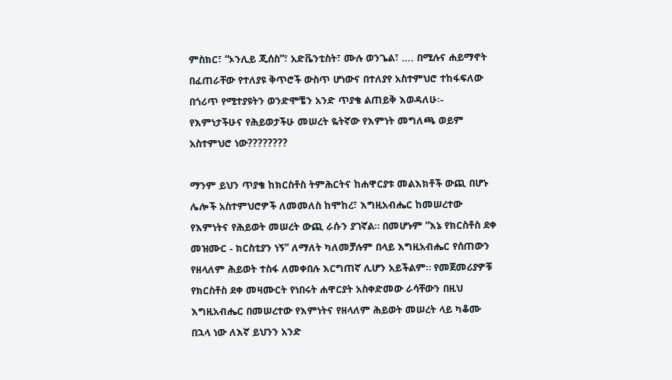ምስክር፣ “ኦንሊይ ጂሰስ”፣ አድቬንቲስት፣ ሙሉ ወንጌል፣ …. በሚሉና ሐይማኖት በፈጠራቸው የተለያዩ ቅጥሮች ውስጥ ሆነውና በተለያየ አስተምህሮ ተከፋፍለው በጎሪጥ የሚተያዩትን ወንድሞቼን አንድ ጥያቄ ልጠይቅ እወዳለሁ፡- የእምነታችሁና የሕይወታችሁ መሠረት ዬትኛው የእምነት መግለጫ ወይም አስተምህሮ ነው????????

ማንም ይህን ጥያቄ ከክርስቶስ ትምሕርትና ከሐዋርያቱ መልእክቶች ውጪ በሆኑ ሌሎች አስተምህሮዎች ለመመለስ ከሞከረ፣ እግዚአብሔር ከመሠረተው የእምነትና የሕይወት መሠረት ውጪ ራሱን ያገኛል። በመሆኑም “እኔ የክርስቶስ ደቀ መዝሙር - ክርስቲያን ነኝ” ለማለት ካለመቻሉም በላይ እግዚአብሔር የሰጠውን የዘላለም ሕይወት ተስፋ ለመቀበሉ እርግጠኛ ሊሆን አይችልም። የመጀመሪያዎቹ የክርስቶስ ደቀ መዛሙርት የነበሩት ሐዋርያት አስቀድመው ራሳቸውን በዚህ እግዚአብሔር በመሠረተው የእምነትና የዘላለም ሕይወት መሠረት ላይ ካቆሙ በኋላ ነው ለእኛ ይህንን አንድ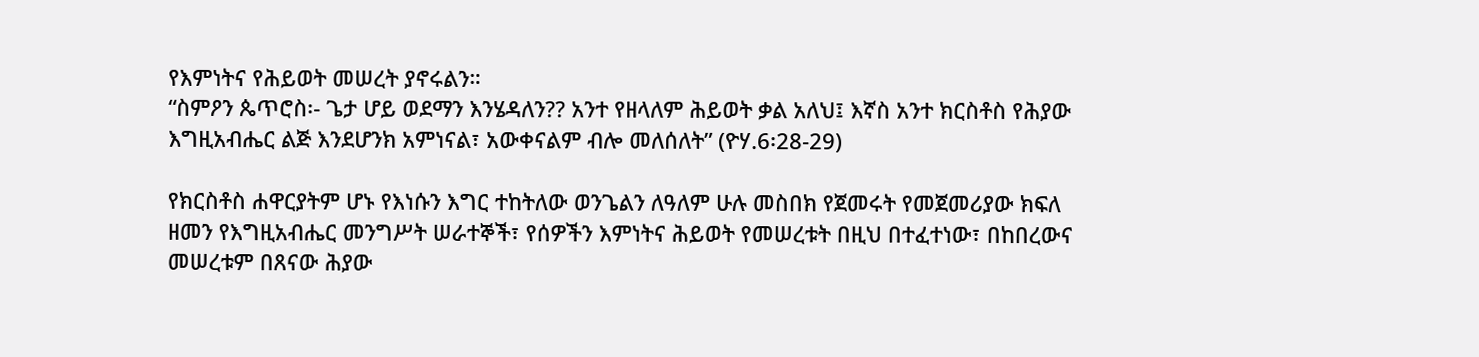የእምነትና የሕይወት መሠረት ያኖሩልን።
“ስምዖን ጴጥሮስ፡- ጌታ ሆይ ወደማን እንሄዳለን?? አንተ የዘላለም ሕይወት ቃል አለህ፤ እኛስ አንተ ክርስቶስ የሕያው እግዚአብሔር ልጅ እንደሆንክ አምነናል፣ አውቀናልም ብሎ መለሰለት” (ዮሃ.6፡28-29)

የክርስቶስ ሐዋርያትም ሆኑ የእነሱን እግር ተከትለው ወንጌልን ለዓለም ሁሉ መስበክ የጀመሩት የመጀመሪያው ክፍለ ዘመን የእግዚአብሔር መንግሥት ሠራተኞች፣ የሰዎችን እምነትና ሕይወት የመሠረቱት በዚህ በተፈተነው፣ በከበረውና መሠረቱም በጸናው ሕያው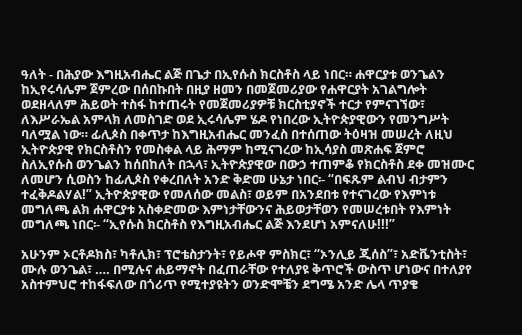ዓለት - በሕያው እግዚአብሔር ልጅ በጌታ በኢየሱስ ክርስቶስ ላይ ነበር። ሐዋርያቱ ወንጌልን ከኢየሩሳሌም ጀምረው በሰበኩበት በዚያ ዘመን በመጀመሪያው የሐዋርያት አገልግሎት ወደዘላለም ሕይወት ተስፋ ከተጠሩት የመጀመሪያዎቹ ክርስቲያኖች ተርታ የምናገኘው፣ ለእሥራኤል አምላክ ለመስገድ ወደ ኢሩሳሌም ሄዶ የነበረው ኢትዮጵያዊውን የመንግሥት ባለሟል ነው። ፊሊጶስ በቀጥታ ከእግዚአብሔር መንፈስ በተሰጠው ትዕዛዝ መሠረት ለዚህ ኢትዮጵያዊ የክርስቶስን የመስቀል ላይ ሕማም ከሚናገረው ከኢሳያስ መጽሐፍ ጀምሮ ስለኢየሱስ ወንጌልን ከሰበከለት በኋላ፣ ኢትዮጵያዊው በውኃ ተጠምቆ የክርስቶስ ደቀ መዝሙር ለመሆን ሲወስን ከፊሊጶስ የቀረበለት አንድ ቅድመ ሁኔታ ነበር፡- “በፍጹም ልብህ ብታምን ተፈቅዶልሃል!” ኢትዮጵያዊው የመለሰው መልስ፣ ወይም በአንደበቱ የተናገረው የእምነቱ መግለጫ ልክ ሐዋርያቱ አስቀድመው እምነታቸውንና ሕይወታቸወን የመሠረቱበት የእምነት መግለጫ ነበር፡- “ኢየሱስ ክርስቶስ የእግዚአብሔር ልጅ እንደሆነ አምናለሁ!!!”

አሁንም ኦርቶዶክስ፣ ካቶሊክ፣ ፕሮቴስታንት፣ የይሖዋ ምስክር፣ “ኦንሊይ ጂሰስ”፣ አድቬንቲስት፣ ሙሉ ወንጌል፣ …. በሚሉና ሐይማኖት በፈጠራቸው የተለያዩ ቅጥሮች ውስጥ ሆነውና በተለያየ አስተምህሮ ተከፋፍለው በጎሪጥ የሚተያዩትን ወንድሞቼን ደግሜ አንድ ሌላ ጥያቄ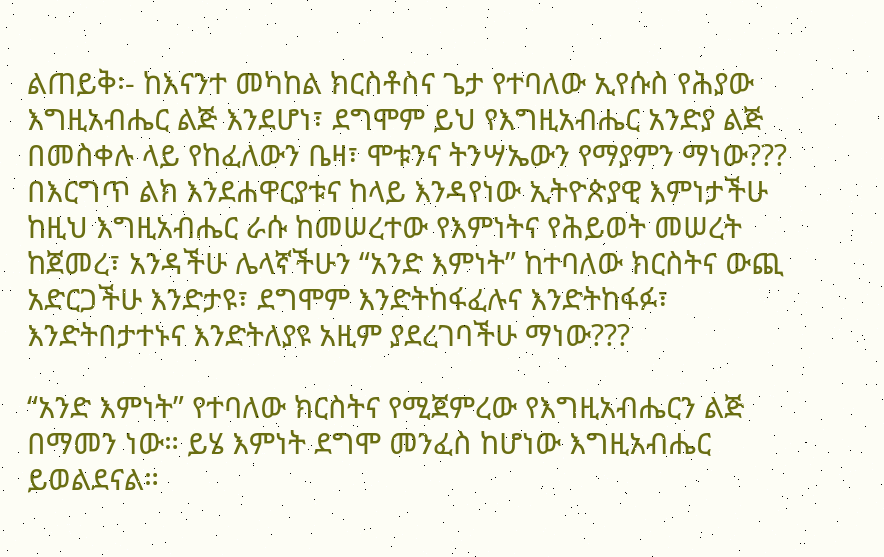ልጠይቅ፡- ከእናንተ መካከል ክርስቶስና ጌታ የተባለው ኢየሱስ የሕያው እግዚአብሔር ልጅ እንደሆነ፣ ደግሞም ይህ የእግዚአብሔር አንድያ ልጅ በመስቀሉ ላይ የከፈለውን ቤዛ፣ ሞቱንና ትንሣኤውን የማያምን ማነው??? በእርግጥ ልክ እንደሐዋርያቱና ከላይ እንዳየነው ኢትዮጵያዊ እምነታችሁ ከዚህ እግዚአብሔር ራሱ ከመሠረተው የእምነትና የሕይወት መሠረት ከጀመረ፣ አንዳችሁ ሌላኛችሁን “አንድ እምነት” ከተባለው ክርስትና ውጪ አድርጋችሁ እንድታዩ፣ ደግሞም እንድትከፋፈሉና እንድትከፋፉ፣ እንድትበታተኑና እንድትለያዩ አዚም ያደረገባችሁ ማነው???

“አንድ እምነት” የተባለው ክርስትና የሚጀምረው የእግዚአብሔርን ልጅ በማመን ነው። ይሄ እምነት ደግሞ መንፈስ ከሆነው እግዚአብሔር ይወልደናል።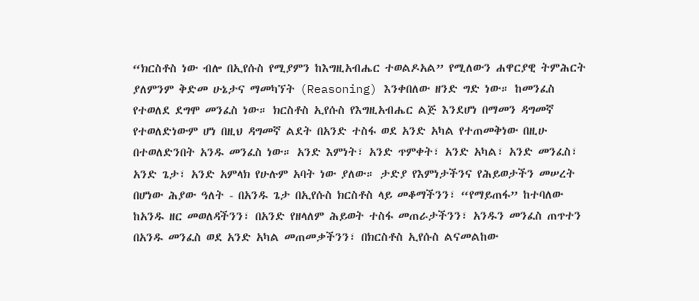“ክርስቶስ ነው ብሎ በኢየሱስ የሚያምን ከእግዚአብሔር ተወልዶአል” የሚለውን ሐዋርያዊ ትምሕርት ያለምንም ቅድመ ሁኔታና ማመካኘት (Reasoning) እንቀበለው ዘንድ ግድ ነው። ከመንፈስ የተወለደ ደግሞ መንፈስ ነው። ክርስቶስ ኢየሱስ የእግዚአብሔር ልጅ እንደሆነ በማመን ዳግመኛ የተወለድነውም ሆነ በዚህ ዳግመኛ ልደት በአንድ ተስፋ ወደ አንድ አካል የተጠመቅነው በዚሁ በተወለድንበት አንዱ መንፈስ ነው። አንድ እምነት፣ አንድ ጥምቀት፣ አንድ አካል፣ አንድ መንፈስ፣ አንድ ጌታ፣ አንድ አምላክ የሁሉም አባት ነው ያለው። ታድያ የእምነታችንና የሕይወታችን መሠረት በሆነው ሕያው ዓለት - በአንዱ ጌታ በኢየሱስ ክርስቶስ ላይ መቆማችንን፣ “የማይጠፋ” ከተባለው ከአንዱ ዘር መወለዳችንን፣ በአንድ የዘላለም ሕይወት ተስፋ መጠራታችንን፣ አንዱን መንፈስ ጠጥተን በአንዱ መንፈስ ወደ አንድ አካል መጠመቃችንን፣ በክርስቶስ ኢየሱስ ልናመልከው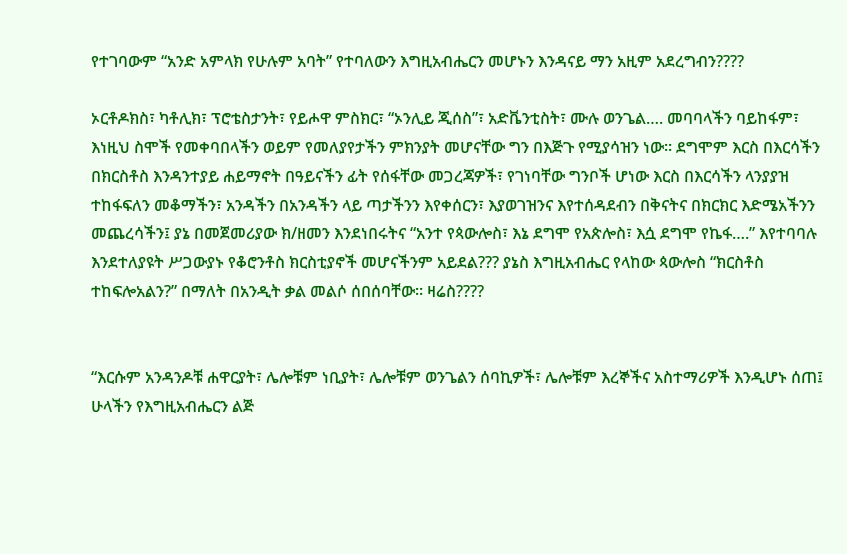የተገባውም “አንድ አምላክ የሁሉም አባት” የተባለውን እግዚአብሔርን መሆኑን እንዳናይ ማን አዚም አደረግብን????

ኦርቶዶክስ፣ ካቶሊክ፣ ፕሮቴስታንት፣ የይሖዋ ምስክር፣ “ኦንሊይ ጂሰስ”፣ አድቬንቲስት፣ ሙሉ ወንጌል…. መባባላችን ባይከፋም፣ እነዚህ ስሞች የመቀባበላችን ወይም የመለያየታችን ምክንያት መሆናቸው ግን በእጅጉ የሚያሳዝን ነው። ደግሞም እርስ በእርሳችን በክርስቶስ እንዳንተያይ ሐይማኖት በዓይናችን ፊት የሰፋቸው መጋረጃዎች፣ የገነባቸው ግንቦች ሆነው እርስ በእርሳችን ላንያያዝ ተከፋፍለን መቆማችን፣ አንዳችን በአንዳችን ላይ ጣታችንን እየቀሰርን፣ እያወገዝንና እየተሰዳደብን በቅናትና በክርክር እድሜአችንን መጨረሳችን፤ ያኔ በመጀመሪያው ክ/ዘመን እንደነበሩትና “አንተ የጳውሎስ፣ እኔ ደግሞ የአጵሎስ፣ እሷ ደግሞ የኬፋ….” እየተባባሉ እንደተለያዩት ሥጋውያኑ የቆሮንቶስ ክርስቲያኖች መሆናችንም አይደል??? ያኔስ እግዚአብሔር የላከው ጳውሎስ “ክርስቶስ ተከፍሎአልን?” በማለት በአንዲት ቃል መልሶ ሰበሰባቸው። ዛሬስ????


“እርሱም አንዳንዶቹ ሐዋርያት፣ ሌሎቹም ነቢያት፣ ሌሎቹም ወንጌልን ሰባኪዎች፣ ሌሎቹም እረኞችና አስተማሪዎች እንዲሆኑ ሰጠ፤ ሁላችን የእግዚአብሔርን ልጅ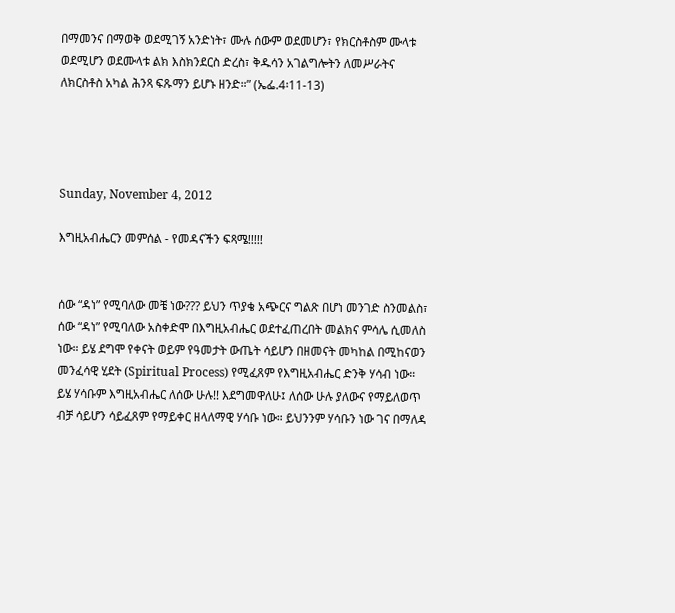በማመንና በማወቅ ወደሚገኝ አንድነት፣ ሙሉ ሰውም ወደመሆን፣ የክርስቶስም ሙላቱ ወደሚሆን ወደሙላቱ ልክ እስክንደርስ ድረስ፣ ቅዱሳን አገልግሎትን ለመሥራትና ለክርስቶስ አካል ሕንጻ ፍጹማን ይሆኑ ዘንድ።” (ኤፌ.4፡11-13)




Sunday, November 4, 2012

እግዚአብሔርን መምሰል - የመዳናችን ፍጻሜ!!!!!


ሰው “ዳነ” የሚባለው መቼ ነው??? ይህን ጥያቄ አጭርና ግልጽ በሆነ መንገድ ስንመልስ፣ ሰው “ዳነ” የሚባለው አስቀድሞ በእግዚአብሔር ወደተፈጠረበት መልክና ምሳሌ ሲመለስ ነው። ይሄ ደግሞ የቀናት ወይም የዓመታት ውጤት ሳይሆን በዘመናት መካከል በሚከናወን መንፈሳዊ ሂደት (Spiritual Process) የሚፈጸም የእግዚአብሔር ድንቅ ሃሳብ ነው። ይሄ ሃሳቡም እግዚአብሔር ለሰው ሁሉ!! እደግመዋለሁ፤ ለሰው ሁሉ ያለውና የማይለወጥ ብቻ ሳይሆን ሳይፈጸም የማይቀር ዘላለማዊ ሃሳቡ ነው። ይህንንም ሃሳቡን ነው ገና በማለዳ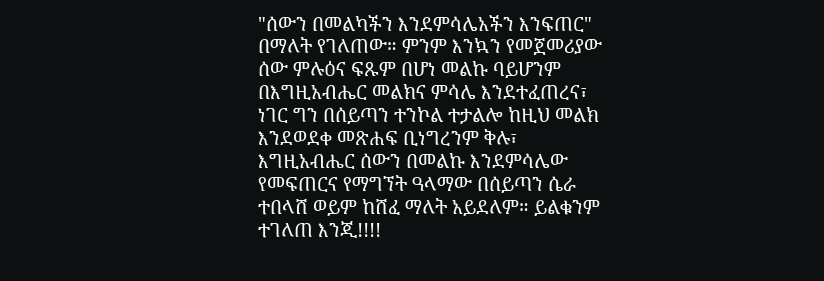"ሰውን በመልካችን እንደምሳሌአችን እንፍጠር" በማለት የገለጠው። ምንም እንኳን የመጀመሪያው ሰው ምሉዕና ፍጹም በሆነ መልኩ ባይሆንም በእግዚአብሔር መልክና ምሳሌ እንደተፈጠረና፣ ነገር ግን በሰይጣን ተንኮል ተታልሎ ከዚህ መልክ እንደወደቀ መጽሐፍ ቢነግረንም ቅሉ፣ እግዚአብሔር ሰውን በመልኩ እንደምሳሌው የመፍጠርና የማግኘት ዓላማው በሰይጣን ሴራ ተበላሸ ወይም ከሸፈ ማለት አይደለም። ይልቁንም ተገለጠ እንጂ!!!!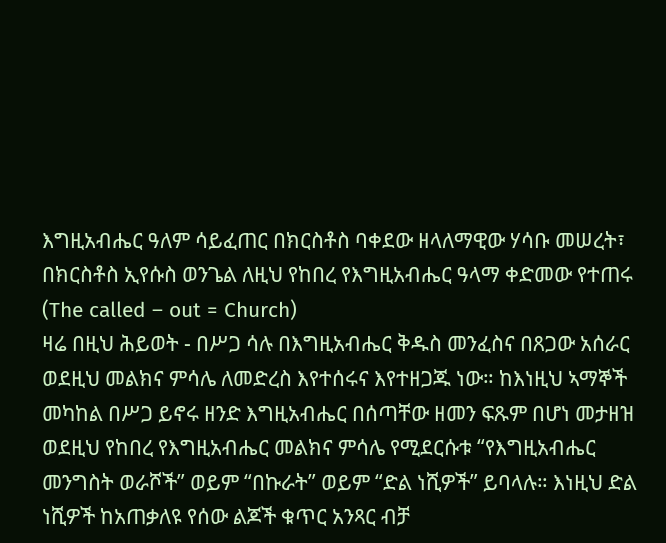እግዚአብሔር ዓለም ሳይፈጠር በክርስቶስ ባቀደው ዘላለማዊው ሃሳቡ መሠረት፣ በክርስቶስ ኢየሱስ ወንጌል ለዚህ የከበረ የእግዚአብሔር ዓላማ ቀድመው የተጠሩ (The called – out = Church)
ዛሬ በዚህ ሕይወት - በሥጋ ሳሉ በእግዚአብሔር ቅዱስ መንፈስና በጸጋው አሰራር ወደዚህ መልክና ምሳሌ ለመድረስ እየተሰሩና እየተዘጋጁ ነው። ከእነዚህ ኣማኞች መካከል በሥጋ ይኖሩ ዘንድ እግዚአብሔር በሰጣቸው ዘመን ፍጹም በሆነ መታዘዝ ወደዚህ የከበረ የእግዚአብሔር መልክና ምሳሌ የሚደርሱቱ “የእግዚአብሔር መንግስት ወራሾች” ወይም “በኩራት” ወይም “ድል ነሺዎች” ይባላሉ። እነዚህ ድል ነሺዎች ከአጠቃለዩ የሰው ልጆች ቁጥር አንጻር ብቻ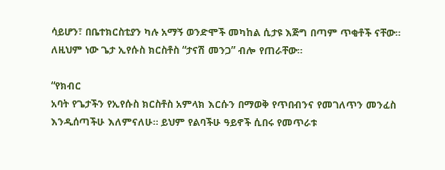ሳይሆን፣ በቤተክርስቲያን ካሉ አማኝ ወንድሞች መካከል ሲታዩ እጅግ በጣም ጥቂቶች ናቸው። ለዚህም ነው ጌታ ኢየሱስ ክርስቶስ “ታናሽ መንጋ” ብሎ የጠራቸው።

“የክብር
አባት የጌታችን የኢየሱስ ክርስቶስ አምላክ እርሱን በማወቅ የጥበብንና የመገለጥን መንፈስ እንዲሰጣችሁ እለምናለሁ። ይህም የልባችሁ ዓይኖች ሲበሩ የመጥራቱ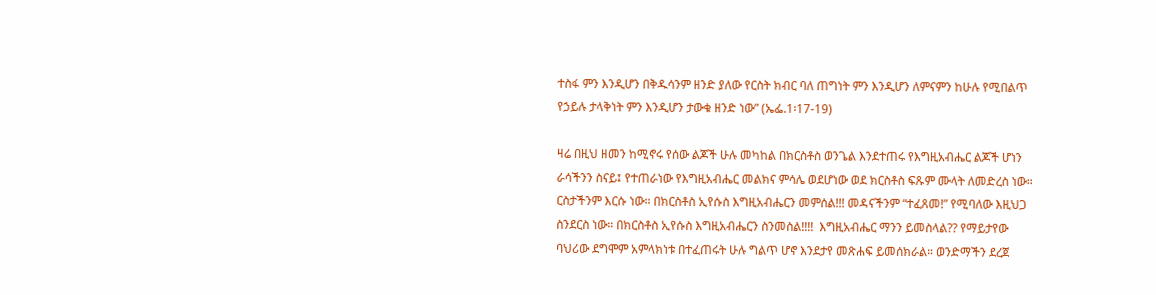ተስፋ ምን እንዲሆን በቅዱሳንም ዘንድ ያለው የርስት ክብር ባለ ጠግነት ምን እንዲሆን ለምናምን ከሁሉ የሚበልጥ የኃይሉ ታላቅነት ምን እንዲሆን ታውቁ ዘንድ ነው” (ኤፌ.1፡17-19)

ዛሬ በዚህ ዘመን ከሚኖሩ የሰው ልጆች ሁሉ መካከል በክርስቶስ ወንጌል እንደተጠሩ የእግዚአብሔር ልጆች ሆነን ራሳችንን ስናይ፤ የተጠራነው የእግዚአብሔር መልክና ምሳሌ ወደሆነው ወደ ክርስቶስ ፍጹም ሙላት ለመድረስ ነው። ርስታችንም እርሱ ነው። በክርስቶስ ኢየሱስ እግዚአብሔርን መምሰል!!! መዳናችንም “ተፈጸመ!” የሚባለው እዚህጋ ስንደርስ ነው። በክርስቶስ ኢየሱስ እግዚአብሔርን ስንመስል!!!!  እግዚአብሔር ማንን ይመስላል?? የማይታየው ባህሪው ደግሞም አምላክነቱ በተፈጠሩት ሁሉ ግልጥ ሆኖ እንደታየ መጽሐፍ ይመሰክራል። ወንድማችን ደረጀ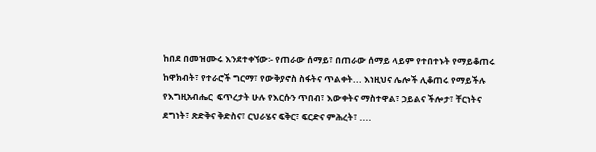ከበደ በመዝሙሩ እንደተቀኘው፡- የጠራው ሰማይ፣ በጠራው ሰማይ ላይም የተበተኑት የማይቆጠሩ ከዋክብት፣ የተራሮች ግርማ፣ የውቅያኖስ ስፋትና ጥልቀት... እነዚህና ሌሎች ሊቆጠሩ የማይችሉ የእግዚአብሔር  ፍጥረታት ሁሉ የእርሱን ጥበብ፣ እውቀትና ማስተዋል፣ ኃይልና ችሎታ፣ ቸርነትና ደግነት፣ ጽድቅና ቅድስና፣ ርህራሄና ፍቅር፣ ፍርድና ምሕረት፣ ....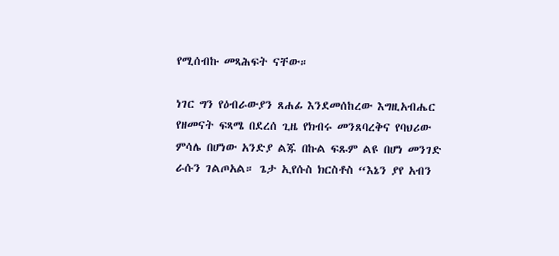የሚሰብኩ መጻሕፍት ናቸው።

ነገር ግን የዕብራውያን ጸሐፊ እንደመሰከረው እግዚአብሔር የዘመናት ፍጻሜ በደረሰ ጊዜ የክብሩ መንጸባረቅና የባህሪው ምሳሌ በሆነው አንድያ ልጁ በኩል ፍጹም ልዩ በሆነ መንገድ ራሱን ገልጦአል። ጌታ ኢየሱስ ክርስቶስ “እኔን ያየ አብን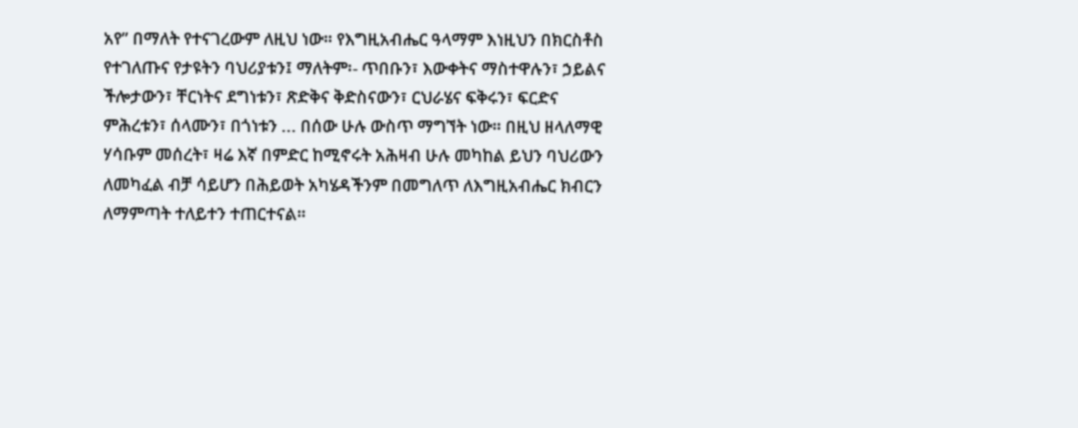አየ” በማለት የተናገረውም ለዚህ ነው። የእግዚአብሔር ዓላማም እነዚህን በክርስቶስ የተገለጡና የታዩትን ባህሪያቱን፤ ማለትም፡- ጥበቡን፣ እውቀትና ማስተዋሉን፣ ኃይልና ችሎታውን፣ ቸርነትና ደግነቱን፣ ጽድቅና ቅድስናውን፣ ርህራሄና ፍቅሩን፣ ፍርድና ምሕረቱን፣ ሰላሙን፣ በጎነቱን ... በሰው ሁሉ ውስጥ ማግኘት ነው። በዚህ ዘላለማዊ ሃሳቡም መሰረት፣ ዛሬ እኛ በምድር ከሚኖሩት አሕዛብ ሁሉ መካከል ይህን ባህሪውን ለመካፈል ብቻ ሳይሆን በሕይወት አካሄዳችንም በመግለጥ ለእግዚአብሔር ክብርን ለማምጣት ተለይተን ተጠርተናል።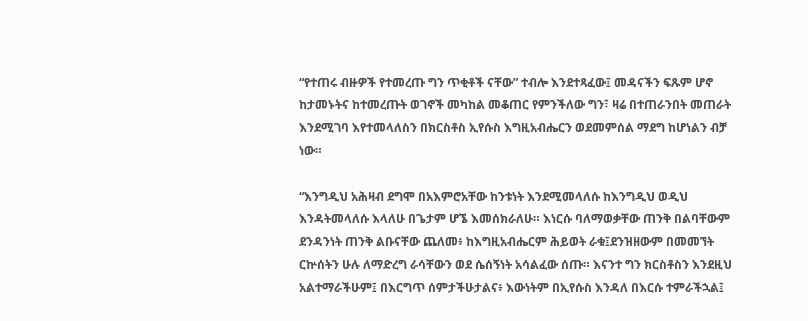“የተጠሩ ብዙዎች የተመረጡ ግን ጥቂቶች ናቸው” ተብሎ እንደተጻፈው፤ መዳናችን ፍጹም ሆኖ ከታመኑትና ከተመረጡት ወገኖች መካከል መቆጠር የምንችለው ግን፣ ዛሬ በተጠራንበት መጠራት እንደሚገባ እየተመላለስን በክርስቶስ ኢየሱስ እግዚአብሔርን ወደመምሰል ማደግ ከሆነልን ብቻ ነው።

“እንግዲህ አሕዛብ ደግሞ በአእምሮአቸው ከንቱነት እንደሚመላለሱ ከእንግዲህ ወዲህ እንዳትመላለሱ እላለሁ በጌታም ሆኜ እመሰክራለሁ። እነርሱ ባለማወቃቸው ጠንቅ በልባቸውም ደንዳንነት ጠንቅ ልቡናቸው ጨለመ፥ ከእግዚአብሔርም ሕይወት ራቁ፤ደንዝዘውም በመመኘት ርኵሰትን ሁሉ ለማድረግ ራሳቸውን ወደ ሴሰኝነት አሳልፈው ሰጡ። እናንተ ግን ክርስቶስን እንደዚህ አልተማራችሁም፤ በእርግጥ ሰምታችሁታልና፥ እውነትም በኢየሱስ እንዳለ በእርሱ ተምራችኋል፤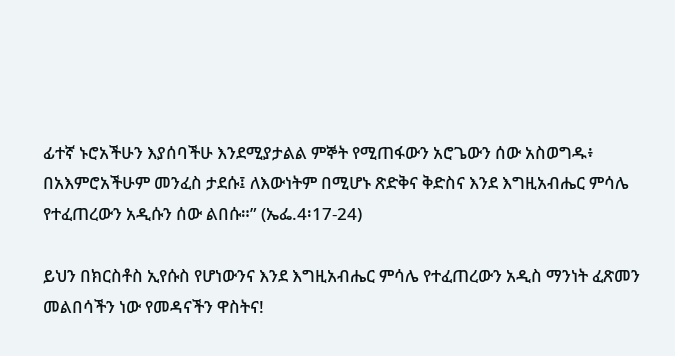ፊተኛ ኑሮአችሁን እያሰባችሁ እንደሚያታልል ምኞት የሚጠፋውን አሮጌውን ሰው አስወግዱ፥ በአእምሮአችሁም መንፈስ ታደሱ፤ ለእውነትም በሚሆኑ ጽድቅና ቅድስና እንደ እግዚአብሔር ምሳሌ የተፈጠረውን አዲሱን ሰው ልበሱ።” (ኤፌ.4፡17-24)

ይህን በክርስቶስ ኢየሱስ የሆነውንና እንደ እግዚአብሔር ምሳሌ የተፈጠረውን አዲስ ማንነት ፈጽመን መልበሳችን ነው የመዳናችን ዋስትና!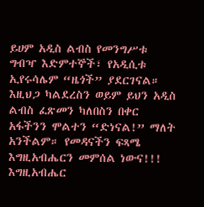ይሀም አዲስ ልብስ የመንግሥቱ ግብዣ እድምተኞች፣ የአዲሲቱ ኢየሩሳሌም “ዜጎች” ያደርገናል። እዚህጋ ካልደረስን ወይም ይህን አዲስ ልብስ ፈጽመን ካለበስን በቀር አፋችንን ሞልተን “ድነናል!” ማለት አንችልም። የመዳናችን ፍጻሜ እግዚአብሔርን መምሰል ነውና!!! እግዚአብሔር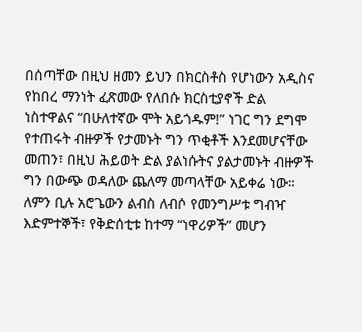በሰጣቸው በዚህ ዘመን ይህን በክርስቶስ የሆነውን አዲስና የከበረ ማንነት ፈጽመው የለበሱ ክርስቲያኖች ድል ነስተዋልና “በሁለተኛው ሞት አይጎዱም!” ነገር ግን ደግሞ የተጠሩት ብዙዎች የታመኑት ግን ጥቂቶች እንደመሆናቸው መጠን፣ በዚህ ሕይወት ድል ያልነሱትና ያልታመኑት ብዙዎች ግን በውጭ ወዳለው ጨለማ መጣላቸው አይቀሬ ነው። ለምን ቢሉ አሮጌውን ልብስ ለብሶ የመንግሥቱ ግብዣ እድምተኞች፣ የቅድሰቲቱ ከተማ “ነዋሪዎች” መሆን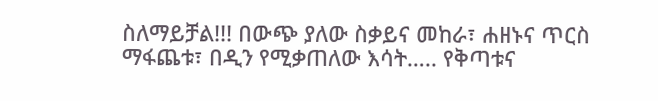ስለማይቻል!!! በውጭ ያለው ስቃይና መከራ፣ ሐዘኑና ጥርስ ማፋጨቱ፣ በዲን የሚቃጠለው እሳት….. የቅጣቱና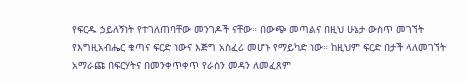የፍርዱ ኃይለኝነት የተገለጠባቸው መንገዶች ናቸው። በውጭ መጣልና በዚህ ሁኔታ ውስጥ መገኘት የእግዚአብሔር ቁጣና ፍርድ ነውና እጅግ አስፈሪ መሆኑ የማይካድ ነው። ከዚህም ፍርድ በታች ላለመገኘት አማራጩ በፍርሃትና በመንቀጥቀጥ የራስን መዳን ለመፈጸም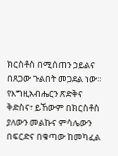ክርስቶስ በሚሰጠን ኃይልና በጸጋው ጉልበት መጋደል ነው። የእግዚአብሔርን ጽድቅና ቅድስና፣ ይኸውም በክርስቶስ ያለውን መልኩና ምሳሌውን በፍርድና በቁጣው ከመካፈል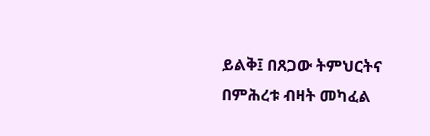ይልቅ፤ በጸጋው ትምህርትና በምሕረቱ ብዛት መካፈል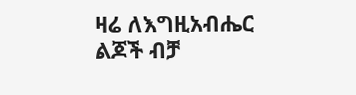ዛሬ ለእግዚአብሔር ልጆች ብቻ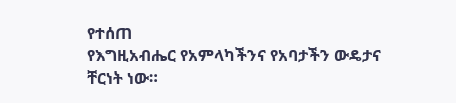የተሰጠ
የእግዚአብሔር የአምላካችንና የአባታችን ውዴታና ቸርነት ነው።